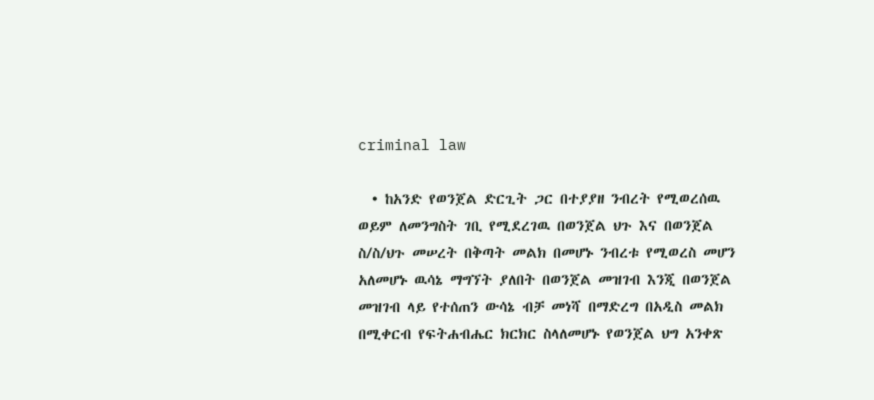criminal law

  • ከአንድ የወንጀል ድርጊት ጋር በተያያዘ ንብረት የሚወረሰዉ ወይም ለመንግስት ገቢ የሚደረገዉ በወንጀል ህጉ እና በወንጀል ስ/ስ/ህጉ መሠረት በቅጣት መልክ በመሆኑ ንብረቱ የሚወረስ መሆን አለመሆኑ ዉሳኔ ማግኘት ያለበት በወንጀል መዝገብ እንጂ በወንጀል መዝገብ ላይ የተሰጠን ውሳኔ ብቻ መነሻ በማድረግ በአዲስ መልክ በሚቀርብ የፍትሐብሔር ክርክር ስላለመሆኑ የወንጀል ህግ አንቀጽ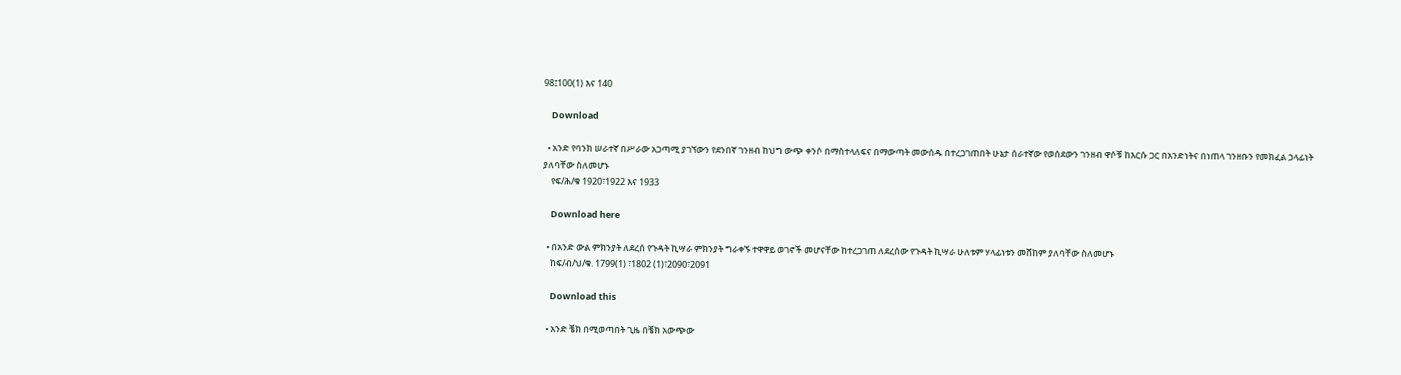98፤100(1) እና 140

    Download

  • አንድ የባንክ ሠራተኛ በሥራው አጋጣሚ ያገኘውን የደንበኛ ገንዘብ ከህግ ውጭ ቀንሶ በማስተላለፍና በማውጣት መውሰዱ በተረጋገጠበት ሁኔታ ሰራተኛው የወሰደውን ገንዘብ ዋሶቹ ከእርሱ ጋር በአንድነትና በነጠላ ገንዘቡን የመክፈል ኃላፊነት ያለባቸው ስለመሆኑ
    የፍ/ሕ/ቁ 1920፣1922 እና 1933

    Download here

  • በአንድ ውል ምክንያት ለደረሰ የጉዳት ኪሣራ ምክንያት ግራቀኙ ተዋዋይ ወገኖች መሆናቸው ከተረጋገጠ ለደረሰው የጉዳት ኪሣራ ሁለቱም ሃላፊነቱን መሸከም ያለባቸው ስለመሆኑ
    ከፍ/ብ/ህ/ቁ. 1799(1) ፣1802 (1)፣2090፣2091

    Download this

  • አንድ ቼክ በሚወጣበት ጊዜ በቼክ አውጭው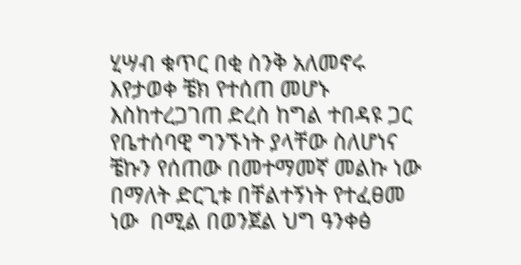ሂሣብ ቁጥር በቂ ስንቅ አለመኖሩ እየታወቀ ቼክ የተሰጠ መሆኑ እስከተረጋገጠ ድረስ ከግል ተበዳዩ ጋር የቤተሰባዊ ግንኙነት ያላቸው ስለሆነና ቼኩን የሰጠው በመተማመኛ መልኩ ነው በማለት ድርጊቱ በቸልተኝነት የተፈፀመ ነው  በሚል በወንጀል ህግ ዓንቀፅ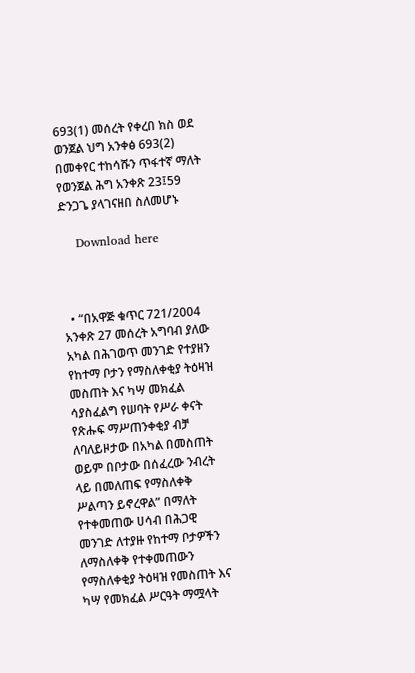693(1) መሰረት የቀረበ ክስ ወደ ወንጀል ህግ አንቀፅ 693(2) በመቀየር ተከሳሹን ጥፋተኛ ማለት የወንጀል ሕግ አንቀጽ 23፤59 ድንጋጌ ያላገናዘበ ስለመሆኑ

    Download here



  • “በአዋጅ ቁጥር 721/2004 አንቀጽ 27 መሰረት አግባብ ያለው አካል በሕገወጥ መንገድ የተያዘን የከተማ ቦታን የማስለቀቂያ ትዕዛዝ መስጠት እና ካሣ መክፈል ሳያስፈልግ የሠባት የሥራ ቀናት የጽሑፍ ማሥጠንቀቂያ ብቻ ለባለይዞታው በአካል በመስጠት ወይም በቦታው በሰፈረው ንብረት ላይ በመለጠፍ የማስለቀቅ ሥልጣን ይኖረዋል” በማለት የተቀመጠው ሀሳብ በሕጋዊ መንገድ ለተያዙ የከተማ ቦታዎችን ለማስለቀቅ የተቀመጠውን የማስለቀቂያ ትዕዛዝ የመስጠት እና ካሣ የመክፈል ሥርዓት ማሟላት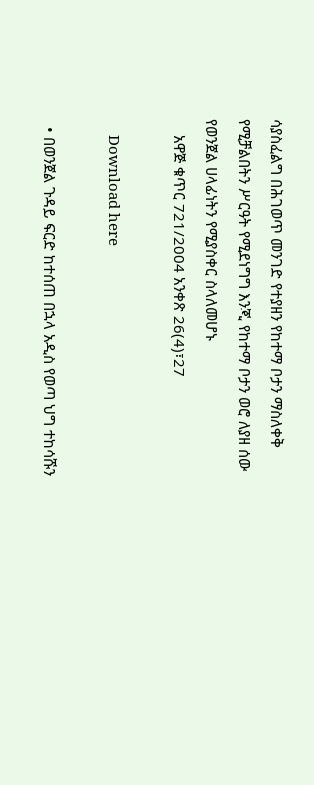ሳያስፈልግ በሕገወጥ መንገድ የተያዘን የከተማ ቦታን ማስለቀቅ የሚቻልበትን ሥርዓት የሚደነግግ እንጂ የከተማ ቦታን ወሮ ለያዘ ሰው የወንጀል ሀላፊነትን የሚያስቀር ስላለመሆኑ
    አዋጅ ቁጥር 721/2004 አንቀጽ 26(4)፣27

    Download here

  • በወንጀል ጉዳይ ፍርድ ከተሰጠ በኋላ አዲስ የወጣ ህግ ተከሳሹን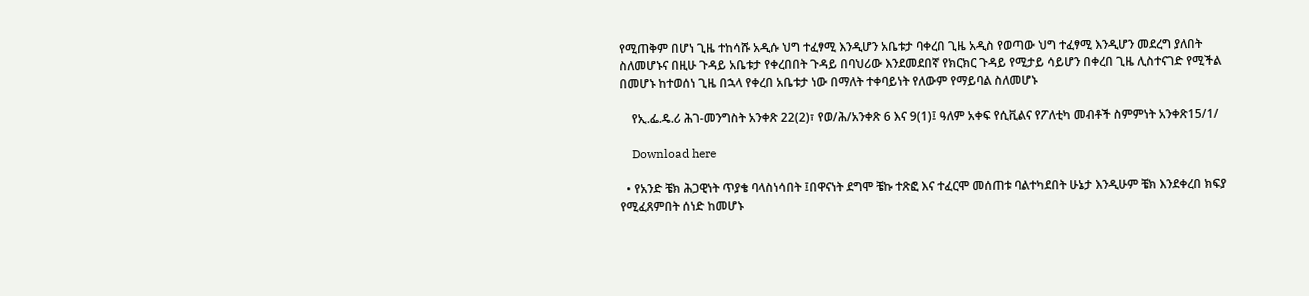የሚጠቅም በሆነ ጊዜ ተከሳሹ አዲሱ ህግ ተፈፃሚ እንዲሆን አቤቱታ ባቀረበ ጊዜ አዲስ የወጣው ህግ ተፈፃሚ እንዲሆን መደረግ ያለበት ስለመሆኑና በዚሁ ጉዳይ አቤቱታ የቀረበበት ጉዳይ በባህሪው እንደመደበኛ የክርክር ጉዳይ የሚታይ ሳይሆን በቀረበ ጊዜ ሊስተናገድ የሚችል በመሆኑ ከተወሰነ ጊዜ በኋላ የቀረበ አቤቱታ ነው በማለት ተቀባይነት የለውም የማይባል ስለመሆኑ

    የኢ.ፌ.ዴ.ሪ ሕገ-መንግስት አንቀጽ 22(2)፣ የወ/ሕ/አንቀጽ 6 እና 9(1)፤ ዓለም አቀፍ የሲቪልና የፖለቲካ መብቶች ስምምነት አንቀጽ15/1/

    Download here

  • የአንድ ቼክ ሕጋዊነት ጥያቄ ባላስነሳበት ፤በዋናነት ደግሞ ቼኩ ተጽፎ እና ተፈርሞ መሰጠቱ ባልተካደበት ሁኔታ እንዲሁም ቼክ እንደቀረበ ክፍያ የሚፈጸምበት ሰነድ ከመሆኑ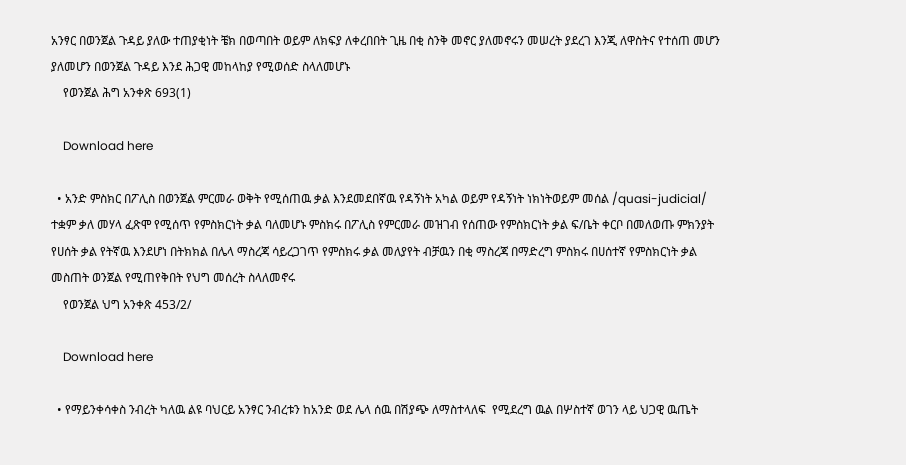አንፃር በወንጀል ጉዳይ ያለው ተጠያቂነት ቼክ በወጣበት ወይም ለክፍያ ለቀረበበት ጊዜ በቂ ስንቅ መኖር ያለመኖሩን መሠረት ያደረገ እንጂ ለዋስትና የተሰጠ መሆን ያለመሆን በወንጀል ጉዳይ እንደ ሕጋዊ መከላከያ የሚወሰድ ስላለመሆኑ
    የወንጀል ሕግ አንቀጽ 693(1)

    Download here

  • አንድ ምስክር በፖሊስ በወንጀል ምርመራ ወቅት የሚሰጠዉ ቃል እንደመደበኛዉ የዳኝነት አካል ወይም የዳኝነት ነክነትወይም መሰል /quasi-judicial/ ተቋም ቃለ መሃላ ፈጽሞ የሚሰጥ የምስክርነት ቃል ባለመሆኑ ምስክሩ በፖሊስ የምርመራ መዝገብ የሰጠው የምስክርነት ቃል ፍ/ቤት ቀርቦ በመለወጡ ምክንያት የሀሰት ቃል የትኛዉ እንደሆነ በትክክል በሌላ ማስረጃ ሳይረጋገጥ የምስክሩ ቃል መለያየት ብቻዉን በቂ ማስረጃ በማድረግ ምስክሩ በሀሰተኛ የምስክርነት ቃል መስጠት ወንጀል የሚጠየቅበት የህግ መሰረት ስላለመኖሩ
    የወንጀል ህግ አንቀጽ 453/2/

    Download here

  • የማይንቀሳቀስ ንብረት ካለዉ ልዩ ባህርይ አንፃር ንብረቱን ከአንድ ወደ ሌላ ሰዉ በሽያጭ ለማስተላለፍ  የሚደረግ ዉል በሦስተኛ ወገን ላይ ህጋዊ ዉጤት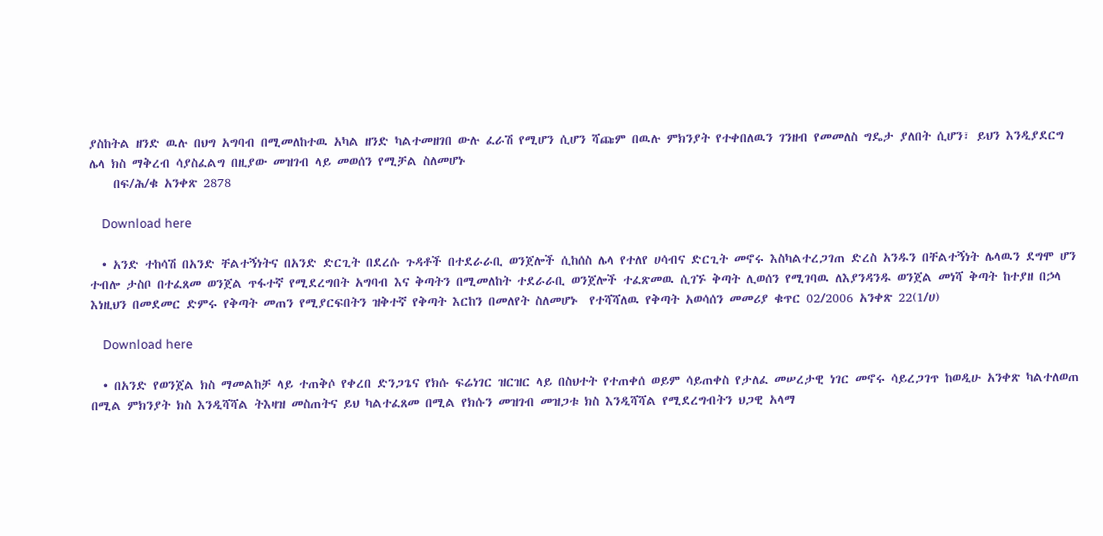ያስከትል ዘንድ ዉሉ በህግ አግባብ በሚመለከተዉ አካል ዘንድ ካልተመዘገበ ውሉ ፈራሽ የሚሆን ሲሆን ሻጩም በዉሉ ምክንያት የተቀበለዉን ገንዘብ የመመለስ ግዴታ ያለበት ሲሆን፣ ይህን እንዲያደርግ ሌላ ክስ ማቅረብ ሳያስፈልግ በዚያው መዝገብ ላይ መወሰን የሚቻል ስለመሆኑ
    በፍ/ሕ/ቁ አንቀጽ 2878

    Download here

  • አንድ ተከሳሽ በአንድ ቸልተኝነትና በአንድ ድርጊት በደረሱ ጉዳቶች በተደራራቢ ወንጀሎች ሲከሰስ ሌላ የተለየ ሀሳብና ድርጊት መኖሩ እስካልተረጋገጠ ድረስ አንዱን በቸልተኝነት ሌላዉን ደግሞ ሆን ተብሎ ታስቦ በተፈጸመ ወንጀል ጥፋተኛ የሚደረግበት አግባብ እና ቅጣትን በሚመለከት ተደራራቢ ወንጀሎች ተፈጽመዉ ሲገኙ ቅጣት ሊወሰን የሚገባዉ ለእያንዳንዱ ወንጀል መነሻ ቅጣት ከተያዘ በኃላ እነዚህን በመደመር ድምሩ የቅጣት መጠን የሚያርፍበትን ዝቅተኛ የቅጣት እርከን በመለየት ስለመሆኑ  የተሻሻለዉ የቅጣት አወሳሰን መመሪያ ቁጥር 02/2006 አንቀጽ 22(1/ሀ)

    Download here

  • በአንድ የወንጀል ክስ ማመልከቻ ላይ ተጠቅሶ የቀረበ ድንጋጌና የክሱ ፍሬነገር ዝርዝር ላይ በስህተት የተጠቀሰ ወይም ሳይጠቀስ የታለፈ መሠረታዊ ነገር መኖሩ ሳይረጋገጥ ከወዲሁ አንቀጽ ካልተለወጠ በሚል ምክንያት ክስ እንዲሻሻል ትእዛዝ መስጠትና ይህ ካልተፈጸመ በሚል የክሱን መዝገብ መዝጋቱ ክስ እንዲሻሻል የሚደረግብትን ህጋዊ አላማ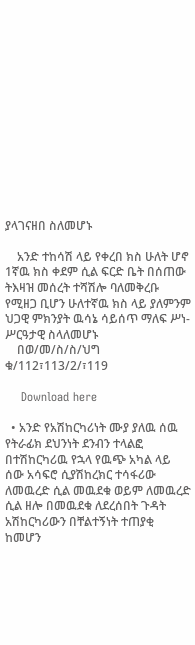ያላገናዘበ ስለመሆኑ

    አንድ ተከሳሽ ላይ የቀረበ ክስ ሁለት ሆኖ 1ኛዉ ክስ ቀደም ሲል ፍርድ ቤት በሰጠው ትእዛዝ መሰረት ተሻሽሎ ባለመቅረቡ የሚዘጋ ቢሆን ሁለተኛዉ ክስ ላይ ያለምንም ህጋዊ ምክንያት ዉሳኔ ሳይሰጥ ማለፍ ሥነ-ሥርዓታዊ ስላለመሆኑ
    በወ/መ/ስ/ስ/ህግ ቁ/112፣113/2/፣119

    Download here

  • አንድ የአሽከርካሪነት ሙያ ያለዉ ሰዉ የትራፊክ ደህንነት ደንብን ተላልፎ በተሽከርካሪዉ የኋላ የዉጭ አካል ላይ ሰው አሳፍሮ ሲያሽከረክር ተሳፋሪው ለመዉረድ ሲል መዉደቁ ወይም ለመዉረድ ሲል ዘሎ በመዉደቁ ለደረሰበት ጉዳት አሽከርካሪውን በቸልተኝነት ተጠያቂ ከመሆን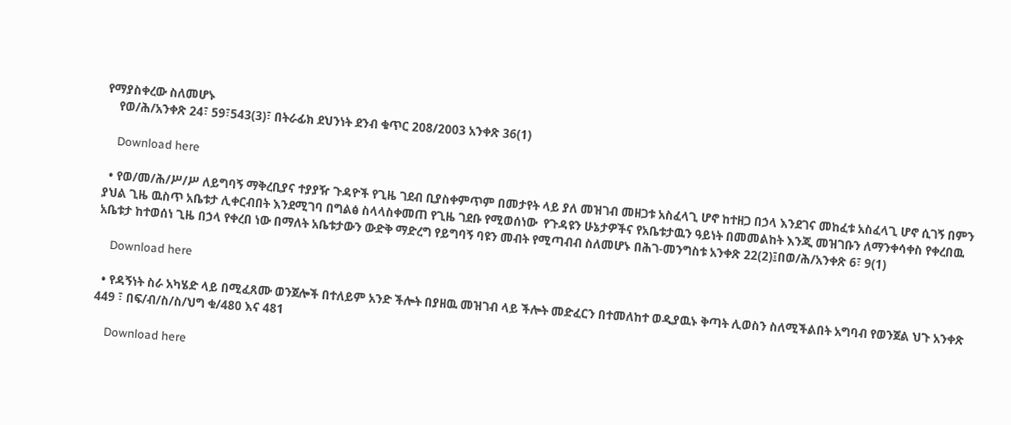የማያስቀረው ስለመሆኑ
    የወ/ሕ/አንቀጽ 24፣ 59፣543(3)፣ በትራፊክ ደህንነት ደንብ ቁጥር 208/2003 አንቀጽ 36(1)

    Download here

  • የወ/መ/ሕ/ሥ/ሥ ለይግባኝ ማቅረቢያና ተያያዥ ጉዳዮች የጊዜ ገደብ ቢያስቀምጥም በመታየት ላይ ያለ መዝገብ መዘጋቱ አስፈላጊ ሆኖ ከተዘጋ በኃላ እንደገና መከፈቱ አስፈላጊ ሆኖ ሲገኝ በምን ያህል ጊዜ ዉስጥ አቤቱታ ሊቀርብበት እንደሚገባ በግልፅ ስላላስቀመጠ የጊዜ ገደቡ የሚወሰነው  የጉዳዩን ሁኔታዎችና የአቤቱታዉን ዓይነት በመመልከት እንጂ መዝገቡን ለማንቀሳቀስ የቀረበዉ አቤቱታ ከተወሰነ ጊዜ በኃላ የቀረበ ነው በማለት አቤቱታውን ውድቅ ማድረግ የይግባኝ ባዩን መብት የሚጣብብ ስለመሆኑ በሕገ-መንግስቱ አንቀጽ 22(2)፤በወ/ሕ/አንቀጽ 6፣ 9(1)

    Download here

  • የዳኝነት ስራ አካሄድ ላይ በሚፈጸሙ ወንጀሎች በተለይም አንድ ችሎት በያዘዉ መዝገብ ላይ ችሎት መድፈርን በተመለከተ ወዲያዉኑ ቅጣት ሊወስን ስለሚችልበት አግባብ የወንጀል ህጉ አንቀጽ 449 ፣ በፍ/ብ/ስ/ስ/ህግ ቁ/480 እና 481

    Download here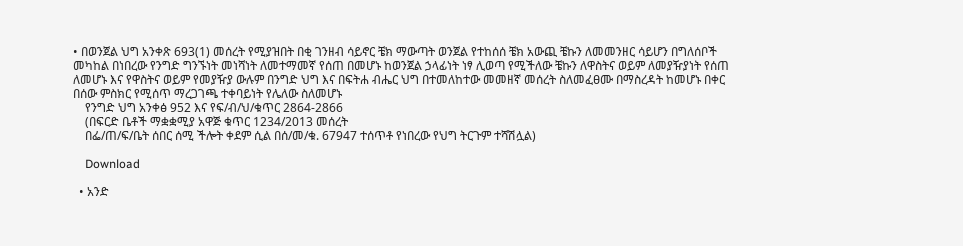• በወንጀል ህግ አንቀጽ 693(1) መሰረት የሚያዝበት በቂ ገንዘብ ሳይኖር ቼክ ማውጣት ወንጀል የተከሰሰ ቼክ አውጪ ቼኩን ለመመንዘር ሳይሆን በግለሰቦች መካከል በነበረው የንግድ ግንኙነት መነሻነት ለመተማመኛ የሰጠ በመሆኑ ከወንጀል ኃላፊነት ነፃ ሊወጣ የሚችለው ቼኩን ለዋስትና ወይም ለመያዥያነት የሰጠ ለመሆኑ እና የዋስትና ወይም የመያዥያ ውሉም በንግድ ህግ እና በፍትሐ ብሔር ህግ በተመለከተው መመዘኛ መሰረት ስለመፈፀሙ በማስረዳት ከመሆኑ በቀር በሰው ምስክር የሚሰጥ ማረጋገጫ ተቀባይነት የሌለው ስለመሆኑ
    የንግድ ህግ አንቀፅ 952 እና የፍ/ብ/ህ/ቁጥር 2864-2866
    (በፍርድ ቤቶች ማቋቋሚያ አዋጅ ቁጥር 1234/2013 መሰረት
    በፌ/ጠ/ፍ/ቤት ሰበር ሰሚ ችሎት ቀደም ሲል በሰ/መ/ቁ. 67947 ተሰጥቶ የነበረው የህግ ትርጉም ተሻሽሏል)

    Download

  • አንድ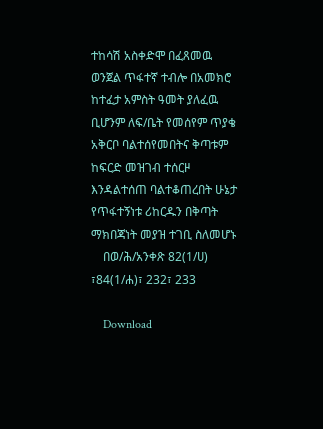ተከሳሽ አስቀድሞ በፈጸመዉ ወንጀል ጥፋተኛ ተብሎ በአመክሮ ከተፈታ አምስት ዓመት ያለፈዉ ቢሆንም ለፍ/ቤት የመሰየም ጥያቄ አቅርቦ ባልተሰየመበትና ቅጣቱም ከፍርድ መዝገብ ተሰርዞ እንዳልተሰጠ ባልተቆጠረበት ሁኔታ የጥፋተኝነቱ ሪከርዱን በቅጣት ማክበጃነት መያዝ ተገቢ ስለመሆኑ
    በወ/ሕ/አንቀጽ 82(1/ሀ) ፣84(1/ሐ)፣ 232፣ 233

    Download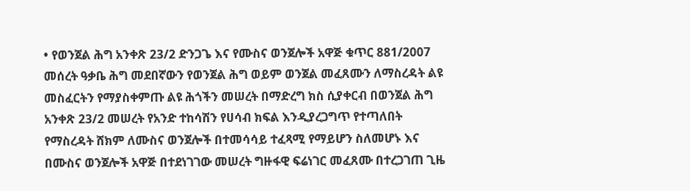• የወንጀል ሕግ አንቀጽ 23/2 ድንጋጌ እና የሙስና ወንጀሎች አዋጅ ቁጥር 881/2007 መሰረት ዓቃቤ ሕግ መደበኛውን የወንጀል ሕግ ወይም ወንጀል መፈጸሙን ለማስረዳት ልዩ መስፈርትን የማያስቀምጡ ልዩ ሕጎችን መሠረት በማድረግ ክስ ሲያቀርብ በወንጀል ሕግ አንቀጽ 23/2 መሠረት የአንድ ተከሳሽን የሀሳብ ክፍል እንዲያረጋግጥ የተጣለበት የማስረዳት ሸክም ለሙስና ወንጀሎች በተመሳሳይ ተፈጻሚ የማይሆን ስለመሆኑ እና በሙስና ወንጀሎች አዋጅ በተደነገገው መሠረት ግዙፋዊ ፍሬነገር መፈጸሙ በተረጋገጠ ጊዜ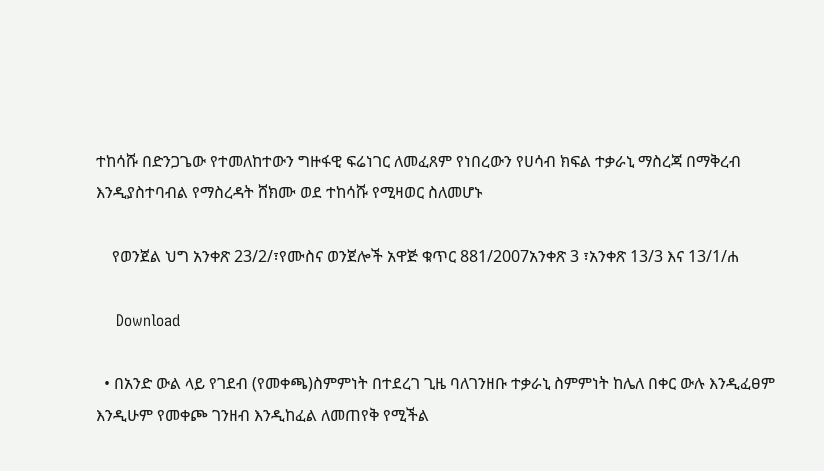ተከሳሹ በድንጋጌው የተመለከተውን ግዙፋዊ ፍሬነገር ለመፈጸም የነበረውን የሀሳብ ክፍል ተቃራኒ ማስረጃ በማቅረብ እንዲያስተባብል የማስረዳት ሸክሙ ወደ ተከሳሹ የሚዛወር ስለመሆኑ

    የወንጀል ህግ አንቀጽ 23/2/፣የሙስና ወንጀሎች አዋጅ ቁጥር 881/2007አንቀጽ 3 ፣አንቀጽ 13/3 እና 13/1/ሐ

    Download

  • በአንድ ውል ላይ የገደብ (የመቀጫ)ስምምነት በተደረገ ጊዜ ባለገንዘቡ ተቃራኒ ስምምነት ከሌለ በቀር ውሉ እንዲፈፀም እንዲሁም የመቀጮ ገንዘብ እንዲከፈል ለመጠየቅ የሚችል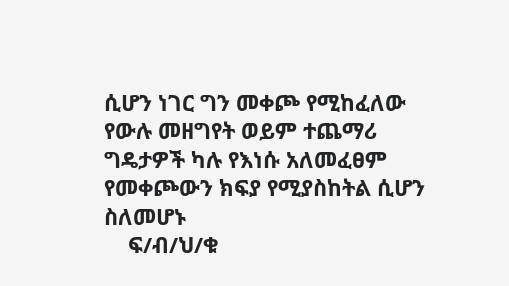ሲሆን ነገር ግን መቀጮ የሚከፈለው የውሉ መዘግየት ወይም ተጨማሪ ግዴታዎች ካሉ የእነሱ አለመፈፀም የመቀጮውን ክፍያ የሚያስከትል ሲሆን ስለመሆኑ
    ፍ/ብ/ህ/ቁ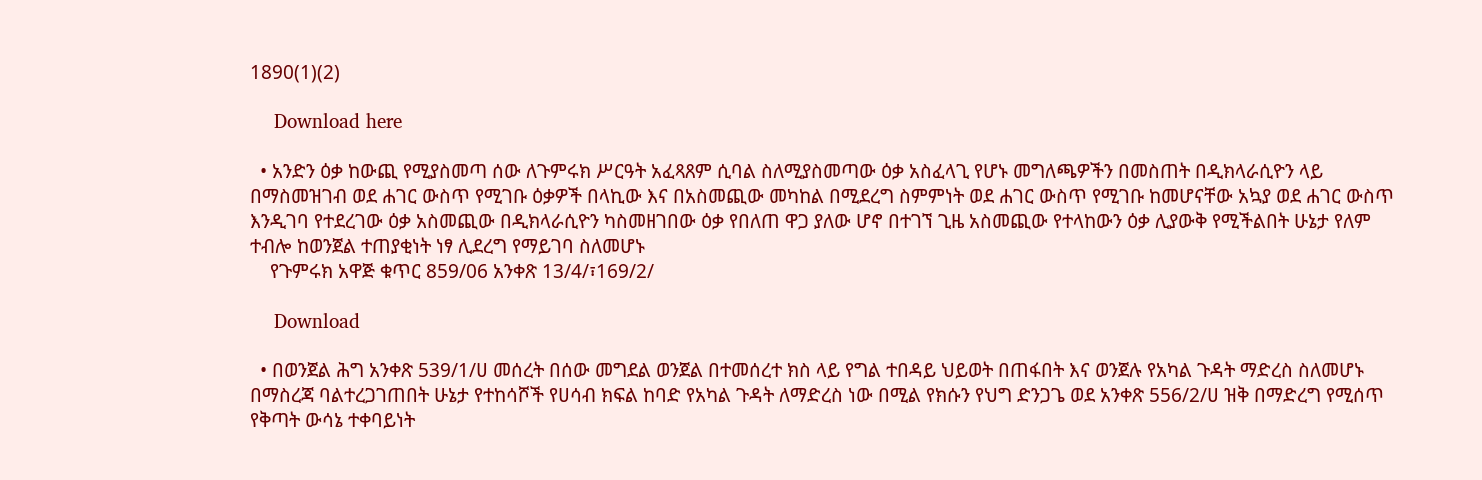1890(1)(2)

    Download here

  • አንድን ዕቃ ከውጪ የሚያስመጣ ሰው ለጉምሩክ ሥርዓት አፈጻጸም ሲባል ስለሚያስመጣው ዕቃ አስፈላጊ የሆኑ መግለጫዎችን በመስጠት በዲክላራሲዮን ላይ በማስመዝገብ ወደ ሐገር ውስጥ የሚገቡ ዕቃዎች በላኪው እና በአስመጪው መካከል በሚደረግ ስምምነት ወደ ሐገር ውስጥ የሚገቡ ከመሆናቸው አኳያ ወደ ሐገር ውስጥ እንዲገባ የተደረገው ዕቃ አስመጪው በዲክላራሲዮን ካስመዘገበው ዕቃ የበለጠ ዋጋ ያለው ሆኖ በተገኘ ጊዜ አስመጪው የተላከውን ዕቃ ሊያውቅ የሚችልበት ሁኔታ የለም ተብሎ ከወንጀል ተጠያቂነት ነፃ ሊደረግ የማይገባ ስለመሆኑ
    የጉምሩክ አዋጅ ቁጥር 859/06 አንቀጽ 13/4/፣169/2/

    Download

  • በወንጀል ሕግ አንቀጽ 539/1/ሀ መሰረት በሰው መግደል ወንጀል በተመሰረተ ክስ ላይ የግል ተበዳይ ህይወት በጠፋበት እና ወንጀሉ የአካል ጉዳት ማድረስ ስለመሆኑ በማስረጃ ባልተረጋገጠበት ሁኔታ የተከሳሾች የሀሳብ ክፍል ከባድ የአካል ጉዳት ለማድረስ ነው በሚል የክሱን የህግ ድንጋጌ ወደ አንቀጽ 556/2/ሀ ዝቅ በማድረግ የሚሰጥ የቅጣት ውሳኔ ተቀባይነት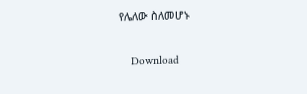የሌለው ስለመሆኑ

    Download